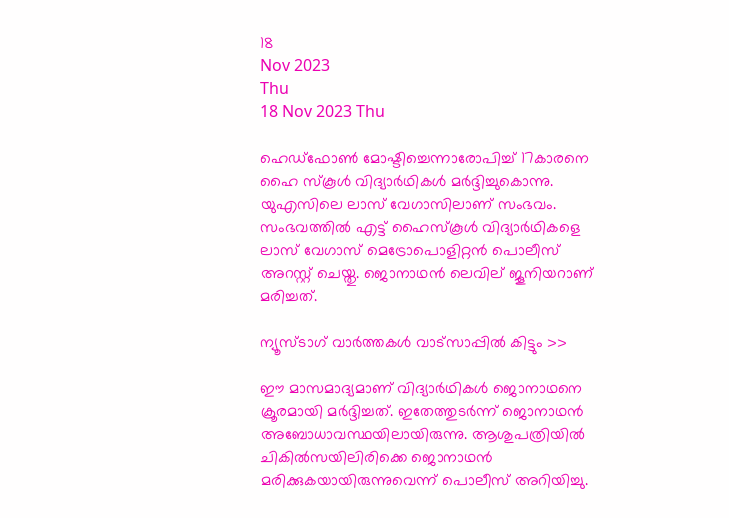18
Nov 2023
Thu
18 Nov 2023 Thu

ഹെഡ്ഫോൺ മോഷ്ടിച്ചെന്നാരോപിച്ച് 17കാരനെ ഹൈ സ്കൂൾ വിദ്യാർഥികൾ മർദ്ദിച്ചുകൊന്നു. യുഎസിലെ ലാസ് വേഗാസിലാണ് സംഭവം. സംഭവത്തിൽ എട്ട് ഹൈസ്കൂൾ വിദ്യാർഥികളെ ലാസ് വേഗാസ് മെട്രോപൊളിറ്റൻ പൊലീസ് അറസ്റ്റ് ചെയ്തു. ജൊനാഥൻ ലെവില് ജൂനിയറാണ് മരിച്ചത്.

ന്യൂസ്ടാഗ് വാര്‍ത്തകള്‍ വാട്‌സാപ്പില്‍ കിട്ടും >>

ഈ മാസമാദ്യമാണ് വിദ്യാർഥികൾ ജൊനാഥനെ ക്രൂരമായി മർദ്ദിച്ചത്. ഇതേത്തുടർന്ന് ജൊനാഥൻ അബോധാവസ്ഥയിലായിരുന്നു. ആശുപത്രിയിൽ ചികിൽസയിലിരിക്കെ ജൊനാഥൻ മരിക്കുകയായിരുന്നുവെന്ന് പൊലീസ് അറിയിച്ചു.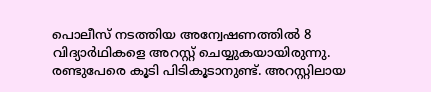പൊലീസ് നടത്തിയ അന്വേഷണത്തിൽ 8 വിദ്യാർഥികളെ അറസ്റ്റ് ചെയ്യുകയായിരുന്നു. രണ്ടുപേരെ കൂടി പിടികൂടാനുണ്ട്. അറസ്റ്റിലായ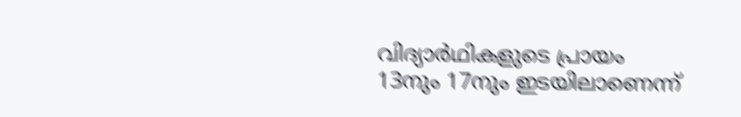വിദ്യാർഥികളുടെ പ്രായം 13നും 17നും ഇടയിലാണെന്ന്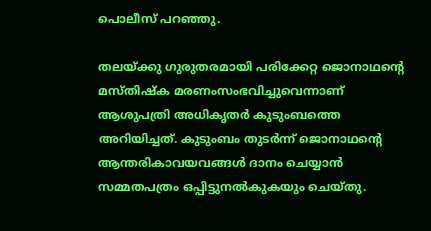പൊലീസ് പറഞ്ഞു.

തലയ്ക്കു ഗുരുതരമായി പരിക്കേറ്റ ജൊനാഥന്റെ മസ്തിഷ്ക മരണംസംഭവിച്ചുവെന്നാണ് ആശുപത്രി അധികൃതർ കുടുംബത്തെ അറിയിച്ചത്. കുടുംബം തുടർന്ന് ജൊനാഥന്റെ ആന്തരികാവയവങ്ങൾ ദാനം ചെയ്യാൻ സമ്മതപത്രം ഒപ്പിട്ടുനൽകുകയും ചെയ്തു.